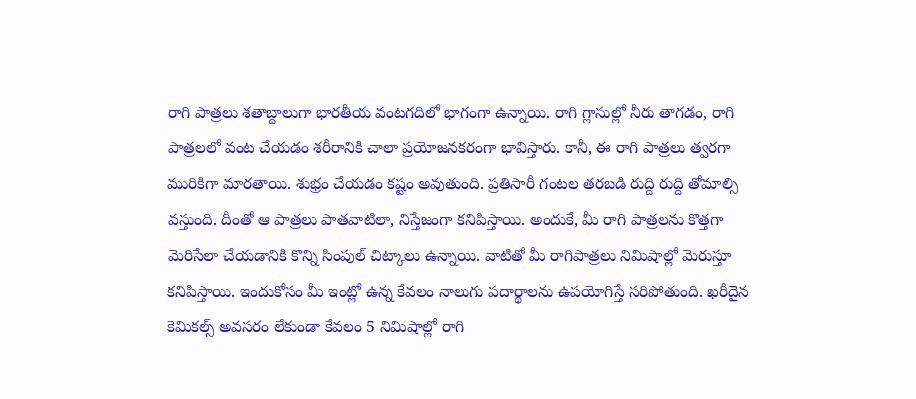రాగి పాత్రలు శతాబ్దాలుగా భారతీయ వంటగదిలో భాగంగా ఉన్నాయి. రాగి గ్లాసుల్లో నీరు తాగడం, రాగి పాత్రలలో వంట చేయడం శరీరానికి చాలా ప్రయోజనకరంగా భావిస్తారు. కానీ, ఈ రాగి పాత్రలు త్వరగా మురికిగా మారతాయి. శుభ్రం చేయడం కష్టం అవుతుంది. ప్రతిసారీ గంటల తరబడి రుద్ది రుద్ది తోమాల్సి వస్తుంది. దీంతో ఆ పాత్రలు పాతవాటిలా, నిస్తేజంగా కనిపిస్తాయి. అందుకే, మీ రాగి పాత్రలను కొత్తగా మెరిసేలా చేయడానికి కొన్ని సింపుల్ చిట్కాలు ఉన్నాయి. వాటితో మీ రాగిపాత్రలు నిమిషాల్లో మెరుస్తూ కనిపిస్తాయి. ఇందుకోసం మీ ఇంట్లో ఉన్న కేవలం నాలుగు పదార్థాలను ఉపయోగిస్తే సరిపోతుంది. ఖరీదైన కెమికల్స్ అవసరం లేకుండా కేవలం 5 నిమిషాల్లో రాగి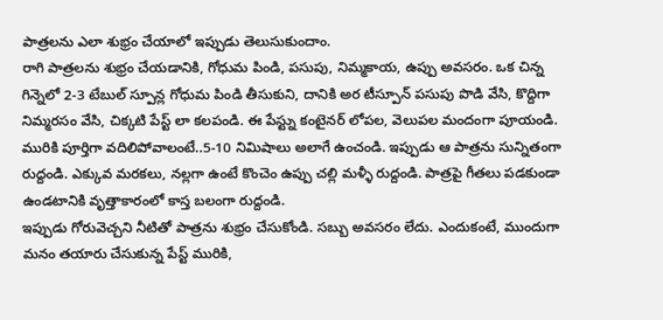పాత్రలను ఎలా శుభ్రం చేయాలో ఇప్పుడు తెలుసుకుందాం.
రాగి పాత్రలను శుభ్రం చేయడానికి, గోధుమ పిండి, పసుపు, నిమ్మకాయ, ఉప్పు అవసరం. ఒక చిన్న గిన్నెలో 2-3 టేబుల్ స్పూన్ల గోధుమ పిండి తీసుకుని, దానికి అర టీస్పూన్ పసుపు పొడి వేసి, కొద్దిగా నిమ్మరసం వేసి, చిక్కటి పేస్ట్ లా కలపండి. ఈ పేస్ట్ను కంటైనర్ లోపల, వెలుపల మందంగా పూయండి. మురికి పూర్తిగా వదిలిపోవాలంటే..5-10 నిమిషాలు అలాగే ఉంచండి. ఇప్పుడు ఆ పాత్రను సున్నితంగా రుద్దండి. ఎక్కువ మరకలు, నల్లగా ఉంటే కొంచెం ఉప్పు చల్లి మళ్ళీ రుద్దండి. పాత్రపై గీతలు పడకుండా ఉండటానికి వృత్తాకారంలో కాస్త బలంగా రుద్దండి.
ఇప్పుడు గోరువెచ్చని నీటితో పాత్రను శుభ్రం చేసుకోండి. సబ్బు అవసరం లేదు. ఎందుకంటే, ముందుగా మనం తయారు చేసుకున్న పేస్ట్ మురికి,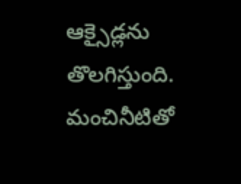ఆక్సైడ్లను తొలగిస్తుంది. మంచినీటితో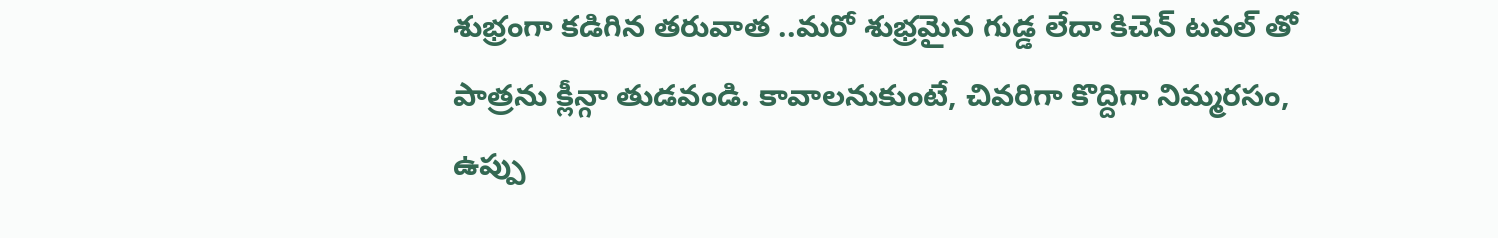శుభ్రంగా కడిగిన తరువాత ..మరో శుభ్రమైన గుడ్డ లేదా కిచెన్ టవల్ తో పాత్రను క్లీన్గా తుడవండి. కావాలనుకుంటే, చివరిగా కొద్దిగా నిమ్మరసం, ఉప్పు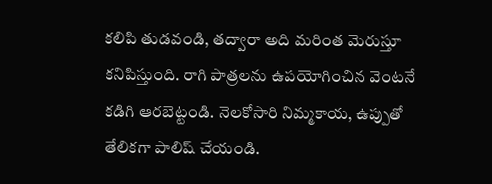కలిపి తుడవండి, తద్వారా అది మరింత మెరుస్తూ కనిపిస్తుంది. రాగి పాత్రలను ఉపయోగించిన వెంటనే కడిగి ఆరబెట్టండి. నెలకోసారి నిమ్మకాయ, ఉప్పుతో తేలికగా పాలిష్ చేయండి.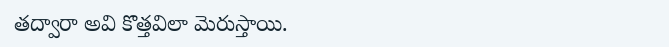తద్వారా అవి కొత్తవిలా మెరుస్తాయి.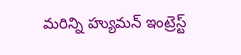మరిన్ని హ్యుమన్ ఇంట్రెస్ట్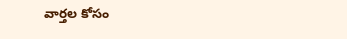వార్తల కోసం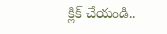క్లిక్ చేయండి..